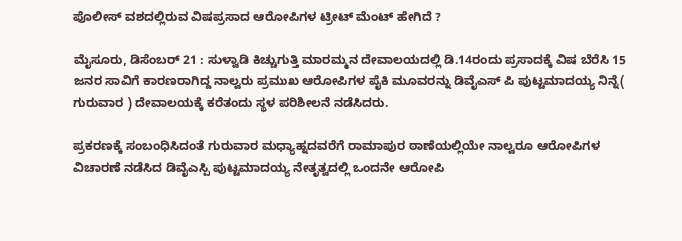ಪೊಲೀಸ್ ವಶದಲ್ಲಿರುವ ವಿಷಪ್ರಸಾದ ಆರೋಪಿಗಳ ಟ್ರೀಟ್ ಮೆಂಟ್ ಹೇಗಿದೆ ?

ಮೈಸೂರು, ಡಿಸೆಂಬರ್ 21 : ಸುಳ್ವಾಡಿ ಕಿಚ್ಚುಗುತ್ತಿ ಮಾರಮ್ಮನ ದೇವಾಲಯದಲ್ಲಿ ಡಿ.14ರಂದು ಪ್ರಸಾದಕ್ಕೆ ವಿಷ ಬೆರೆಸಿ 15 ಜನರ ಸಾವಿಗೆ ಕಾರಣರಾಗಿದ್ದ ನಾಲ್ವರು ಪ್ರಮುಖ ಆರೋಪಿಗಳ ಪೈಕಿ ಮೂವರನ್ನು ಡಿವೈಎಸ್ ಪಿ ಪುಟ್ಟಮಾದಯ್ಯ ನಿನ್ನೆ( ಗುರುವಾರ ) ದೇವಾಲಯಕ್ಕೆ ಕರೆತಂದು ಸ್ಥಳ ಪರಿಶೀಲನೆ ನಡೆಸಿದರು.

ಪ್ರಕರಣಕ್ಕೆ ಸಂಬಂಧಿಸಿದಂತೆ ಗುರುವಾರ ಮಧ್ಯಾಹ್ನದವರೆಗೆ ರಾಮಾಪುರ ಠಾಣೆಯಲ್ಲಿಯೇ ನಾಲ್ವರೂ ಆರೋಪಿಗಳ ವಿಚಾರಣೆ ನಡೆಸಿದ ಡಿವೈಎಸ್ಪಿ ಪುಟ್ಟಮಾದಯ್ಯ ನೇತೃತ್ವದಲ್ಲಿ ಒಂದನೇ ಆರೋಪಿ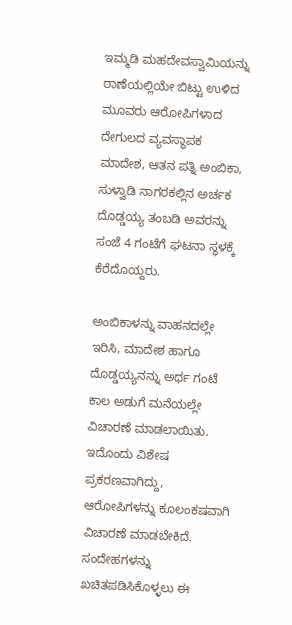ಇಮ್ಮಡಿ ಮಹದೇವಸ್ವಾಮಿಯನ್ನು ಠಾಣೆಯಲ್ಲಿಯೇ ಬಿಟ್ಟು ಉಳಿದ ಮೂವರು ಆರೋಪಿಗಳಾದ ದೇಗುಲದ ವ್ಯವಸ್ಥಾಪಕ ಮಾದೇಶ, ಆತನ ಪತ್ನಿ ಅಂಬಿಕಾ, ಸುಳ್ವಾಡಿ ನಾಗರಕಲ್ಲಿನ ಅರ್ಚಕ ದೊಡ್ಡಯ್ಯ ತಂಬಡಿ ಅವರನ್ನು ಸಂಜೆ 4 ಗಂಟೆಗೆ ಘಟನಾ ಸ್ಥಳಕ್ಕೆ ಕೆರೆದೊಯ್ದರು.

ಅಂಬಿಕಾಳನ್ನು ವಾಹನದಲ್ಲೇ ಇರಿಸಿ, ಮಾದೇಶ ಹಾಗೂ ದೊಡ್ಡಯ್ಯನನ್ನು ಅರ್ಧ ಗಂಟೆ ಕಾಲ ಅಡುಗೆ ಮನೆಯಲ್ಲೇ ವಿಚಾರಣೆ ಮಾಡಲಾಯಿತು. ಇದೊಂದು ವಿಶೇಷ ಪ್ರಕರಣವಾಗಿದ್ದು, ಆರೋಪಿಗಳನ್ನು ಕೂಲಂಕಷವಾಗಿ ವಿಚಾರಣೆ ಮಾಡಬೇಕಿದೆ. ಸಂದೇಹಗಳನ್ನು ಖಚಿತಪಡಿಸಿಕೊಳ್ಳಲು ಈ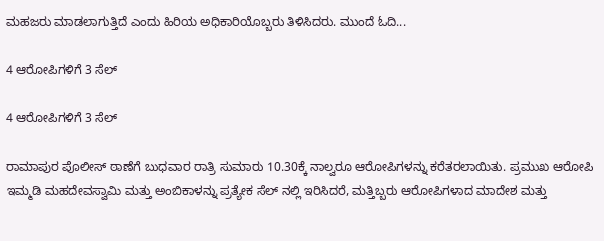ಮಹಜರು ಮಾಡಲಾಗುತ್ತಿದೆ ಎಂದು ಹಿರಿಯ ಅಧಿಕಾರಿಯೊಬ್ಬರು ತಿಳಿಸಿದರು. ಮುಂದೆ ಓದಿ...

4 ಆರೋಪಿಗಳಿಗೆ 3 ಸೆಲ್

4 ಆರೋಪಿಗಳಿಗೆ 3 ಸೆಲ್

ರಾಮಾಪುರ ಪೊಲೀಸ್ ಠಾಣೆಗೆ ಬುಧವಾರ ರಾತ್ರಿ ಸುಮಾರು 10.30ಕ್ಕೆ ನಾಲ್ವರೂ ಆರೋಪಿಗಳನ್ನು ಕರೆತರಲಾಯಿತು. ಪ್ರಮುಖ ಆರೋಪಿ ಇಮ್ಮಡಿ ಮಹದೇವಸ್ವಾಮಿ ಮತ್ತು ಅಂಬಿಕಾಳನ್ನು ಪ್ರತ್ಯೇಕ ಸೆಲ್ ನಲ್ಲಿ ಇರಿಸಿದರೆ, ಮತ್ತಿಬ್ಬರು ಆರೋಪಿಗಳಾದ ಮಾದೇಶ ಮತ್ತು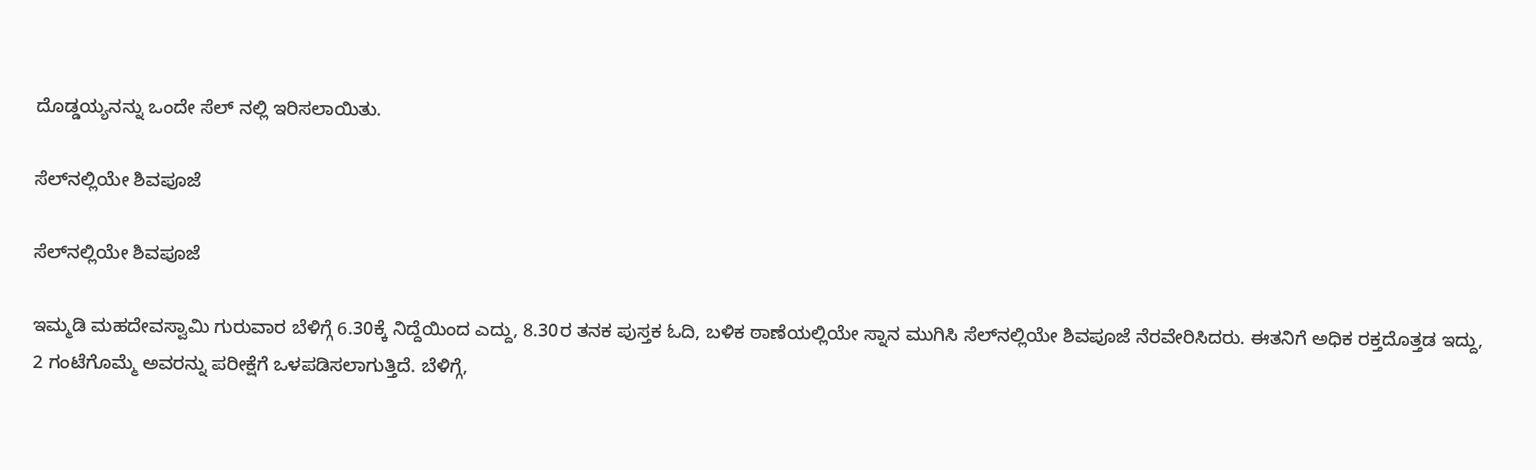ದೊಡ್ಡಯ್ಯನನ್ನು ಒಂದೇ ಸೆಲ್ ನಲ್ಲಿ ಇರಿಸಲಾಯಿತು.

ಸೆಲ್‍ನಲ್ಲಿಯೇ ಶಿವಪೂಜೆ

ಸೆಲ್‍ನಲ್ಲಿಯೇ ಶಿವಪೂಜೆ

ಇಮ್ಮಡಿ ಮಹದೇವಸ್ವಾಮಿ ಗುರುವಾರ ಬೆಳಿಗ್ಗೆ 6.30ಕ್ಕೆ ನಿದ್ದೆಯಿಂದ ಎದ್ದು, 8.30ರ ತನಕ ಪುಸ್ತಕ ಓದಿ, ಬಳಿಕ ಠಾಣೆಯಲ್ಲಿಯೇ ಸ್ನಾನ ಮುಗಿಸಿ ಸೆಲ್‍ನಲ್ಲಿಯೇ ಶಿವಪೂಜೆ ನೆರವೇರಿಸಿದರು. ಈತನಿಗೆ ಅಧಿಕ ರಕ್ತದೊತ್ತಡ ಇದ್ದು, 2 ಗಂಟೆಗೊಮ್ಮೆ ಅವರನ್ನು ಪರೀಕ್ಷೆಗೆ ಒಳಪಡಿಸಲಾಗುತ್ತಿದೆ. ಬೆಳಿಗ್ಗೆ,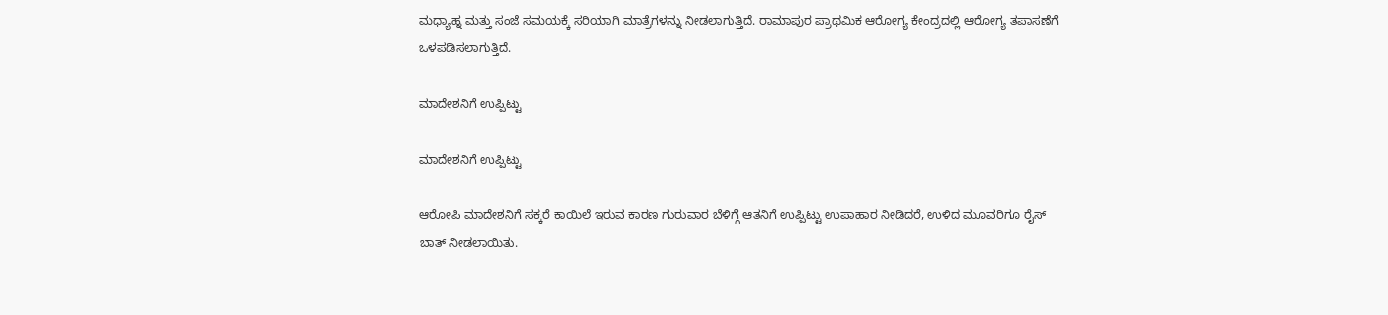ಮಧ್ಯಾಹ್ನ ಮತ್ತು ಸಂಜೆ ಸಮಯಕ್ಕೆ ಸರಿಯಾಗಿ ಮಾತ್ರೆಗಳನ್ನು ನೀಡಲಾಗುತ್ತಿದೆ. ರಾಮಾಪುರ ಪ್ರಾಥಮಿಕ ಆರೋಗ್ಯ ಕೇಂದ್ರದಲ್ಲಿ ಆರೋಗ್ಯ ತಪಾಸಣೆಗೆ ಒಳಪಡಿಸಲಾಗುತ್ತಿದೆ.

ಮಾದೇಶನಿಗೆ ಉಪ್ಪಿಟ್ಟು

ಮಾದೇಶನಿಗೆ ಉಪ್ಪಿಟ್ಟು

ಆರೋಪಿ ಮಾದೇಶನಿಗೆ ಸಕ್ಕರೆ ಕಾಯಿಲೆ ಇರುವ ಕಾರಣ ಗುರುವಾರ ಬೆಳಿಗ್ಗೆ ಆತನಿಗೆ ಉಪ್ಪಿಟ್ಟು ಉಪಾಹಾರ ನೀಡಿದರೆ, ಉಳಿದ ಮೂವರಿಗೂ ರೈಸ್ ಬಾತ್ ನೀಡಲಾಯಿತು.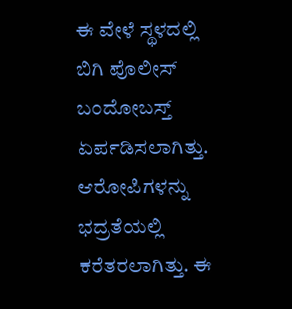ಈ ವೇಳೆ ಸ್ಥಳದಲ್ಲಿ ಬಿಗಿ ಪೊಲೀಸ್ ಬಂದೋಬಸ್ತ್ ಏರ್ಪಡಿಸಲಾಗಿತ್ತು. ಆರೋಪಿಗಳನ್ನು ಭದ್ರತೆಯಲ್ಲಿ ಕರೆತರಲಾಗಿತ್ತು. ಈ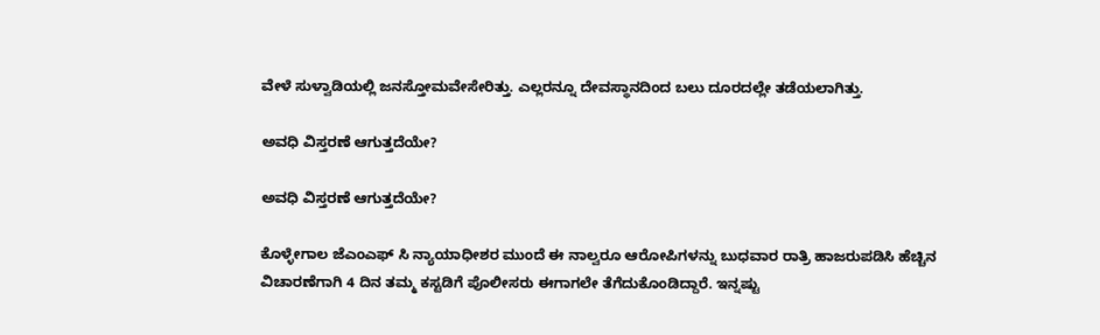ವೇಳೆ ಸುಳ್ವಾಡಿಯಲ್ಲಿ ಜನಸ್ತೋಮವೇಸೇರಿತ್ತು. ಎಲ್ಲರನ್ನೂ ದೇವಸ್ಥಾನದಿಂದ ಬಲು ದೂರದಲ್ಲೇ ತಡೆಯಲಾಗಿತ್ತು.

ಅವಧಿ ವಿಸ್ತರಣೆ ಆಗುತ್ತದೆಯೇ?

ಅವಧಿ ವಿಸ್ತರಣೆ ಆಗುತ್ತದೆಯೇ?

ಕೊಳ್ಳೇಗಾಲ ಜೆಎಂಎಫ್ ಸಿ ನ್ಯಾಯಾಧೀಶರ ಮುಂದೆ ಈ ನಾಲ್ವರೂ ಆರೋಪಿಗಳನ್ನು ಬುಧವಾರ ರಾತ್ರಿ ಹಾಜರುಪಡಿಸಿ ಹೆಚ್ಚಿನ ವಿಚಾರಣೆಗಾಗಿ 4 ದಿನ ತಮ್ಮ ಕಸ್ಟಡಿಗೆ ಪೊಲೀಸರು ಈಗಾಗಲೇ ತೆಗೆದುಕೊಂಡಿದ್ದಾರೆ. ಇನ್ನಷ್ಟು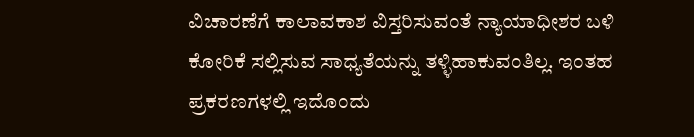ವಿಚಾರಣೆಗೆ ಕಾಲಾವಕಾಶ ವಿಸ್ತರಿಸುವಂತೆ ನ್ಯಾಯಾಧೀಶರ ಬಳಿ ಕೋರಿಕೆ ಸಲ್ಲಿಸುವ ಸಾಧ್ಯತೆಯನ್ನು ತಳ್ಳಿಹಾಕುವಂತಿಲ್ಲ. ಇಂತಹ ಪ್ರಕರಣಗಳಲ್ಲಿ ಇದೊಂದು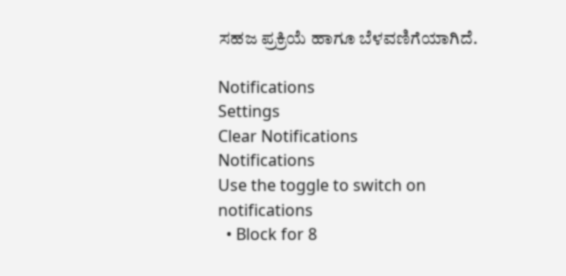ಸಹಜ ಪ್ರಕ್ರಿಯೆ ಹಾಗೂ ಬೆಳವಣಿಗೆಯಾಗಿದೆ.

Notifications
Settings
Clear Notifications
Notifications
Use the toggle to switch on notifications
  • Block for 8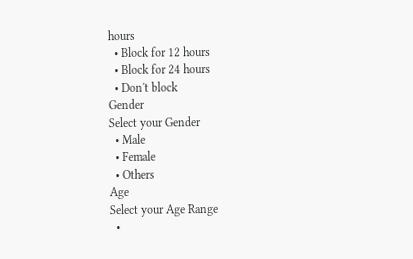hours
  • Block for 12 hours
  • Block for 24 hours
  • Don't block
Gender
Select your Gender
  • Male
  • Female
  • Others
Age
Select your Age Range
  •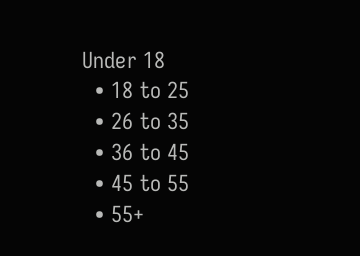Under 18
  • 18 to 25
  • 26 to 35
  • 36 to 45
  • 45 to 55
  • 55+